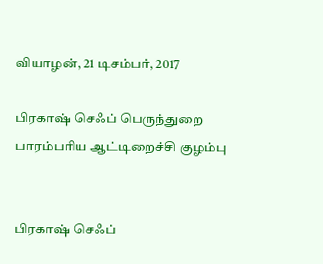வியாழன், 21 டிசம்பர், 2017

பிரகாஷ் செஃப் பெருந்துறை பாரம்பரிய ஆட்டிறைச்சி குழம்பு


பிரகாஷ் செஃப்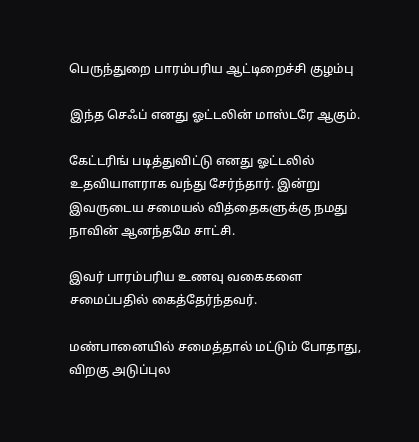பெருந்துறை பாரம்பரிய ஆட்டிறைச்சி குழம்பு

இந்த செஃப் எனது ஓட்டலின் மாஸ்டரே ஆகும்.

கேட்டரிங் படித்துவிட்டு எனது ஓட்டலில் உதவியாளராக வந்து சேர்ந்தார். இன்று இவருடைய சமையல் வித்தைகளுக்கு நமது நாவின் ஆனந்தமே சாட்சி.

இவர் பாரம்பரிய உணவு வகைகளை சமைப்பதில் கைத்தேர்ந்தவர்.

மண்பானையில் சமைத்தால் மட்டும் போதாது, விறகு அடுப்புல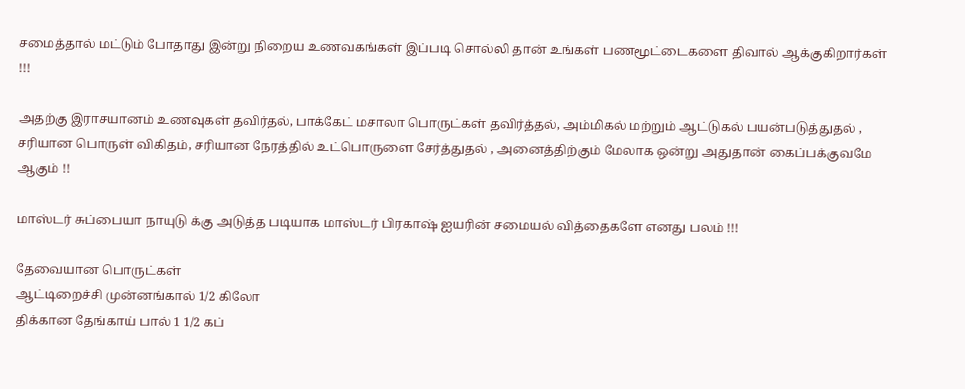சமைத்தால் மட்டும் போதாது இன்று நிறைய உணவகங்கள் இப்படி சொல்லி தான் உங்கள் பணமூட்டைகளை திவால் ஆக்குகிறார்கள் !!!

அதற்கு இராசயானம் உணவுகள் தவிர்தல், பாக்கேட் மசாலா பொருட்கள் தவிர்த்தல், அம்மிகல் மற்றும் ஆட்டுகல் பயன்படுத்துதல் , சரியான பொருள் விகிதம், சரியான நேரத்தில் உட்பொருளை சேர்த்துதல் , அனைத்திற்கும் மேலாக ஒன்று அதுதான் கைப்பக்குவமே ஆகும் !!

மாஸ்டர் சுப்பையா நாயுடு க்கு அடுத்த படியாக மாஸ்டர் பிரகாஷ் ஐயரின் சமையல் வித்தைகளே எனது பலம் !!!

தேவையான பொருட்கள்
ஆட்டிறைச்சி முன்னங்கால் 1/2 கிலோ
திக்கான தேங்காய் பால் 1 1/2 கப்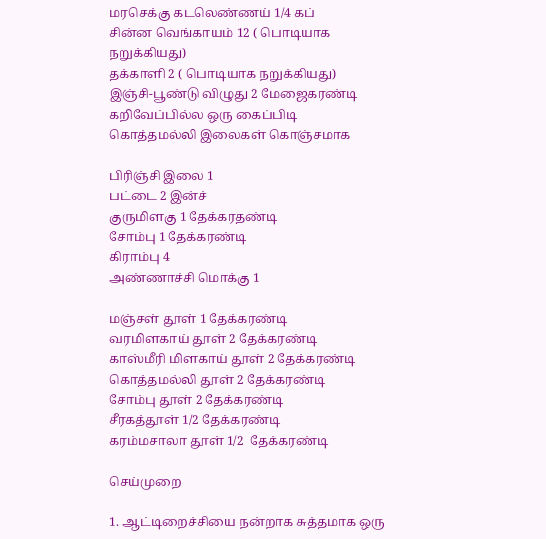மரசெக்கு கடலெண்ணய் 1/4 கப்
சின்ன வெங்காயம் 12 ( பொடியாக நறுக்கியது)
தக்காளி 2 ( பொடியாக நறுக்கியது)
இஞ்சி-பூண்டு விழுது 2 மேஜைகரண்டி
கறிவேப்பில்ல ஒரு கைப்பிடி
கொத்தமல்லி இலைகள் கொஞ்சமாக

பிரிஞ்சி இலை 1
பட்டை 2 இன்ச்
குருமிளகு 1 தேக்கரதண்டி
சோம்பு 1 தேக்கரண்டி
கிராம்பு 4
அண்ணாச்சி மொக்கு 1

மஞ்சள் தூள் 1 தேக்கரண்டி
வரமிளகாய் தூள் 2 தேக்கரண்டி
காஸ்மீரி மிளகாய் தூள் 2 தேக்கரண்டி
கொத்தமல்லி தூள் 2 தேக்கரண்டி
சோம்பு தூள் 2 தேக்கரண்டி
சீரகத்தூள் 1/2 தேக்கரண்டி
கரம்மசாலா தூள் 1/2  தேக்கரண்டி

செய்முறை

1. ஆட்டிறைச்சியை நன்றாக சுத்தமாக ஒரு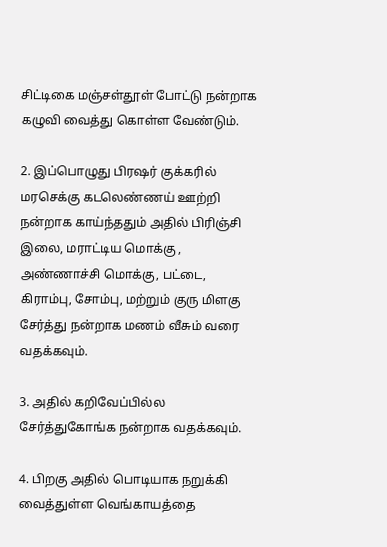சிட்டிகை மஞ்சள்தூள் போட்டு நன்றாக கழுவி வைத்து கொள்ள வேண்டும்.

2. இப்பொழுது பிரஷர் குக்கரில் மரசெக்கு கடலெண்ணய் ஊற்றி நன்றாக காய்ந்ததும் அதில் பிரிஞ்சி இலை, மராட்டிய மொக்கு , அண்ணாச்சி மொக்கு, பட்டை, கிராம்பு, சோம்பு, மற்றும் குரு மிளகு சேர்த்து நன்றாக மணம் வீசும் வரை வதக்கவும்.

3. அதில் கறிவேப்பில்ல சேர்த்துகோங்க நன்றாக வதக்கவும்.

4. பிறகு அதில் பொடியாக நறுக்கி வைத்துள்ள வெங்காயத்தை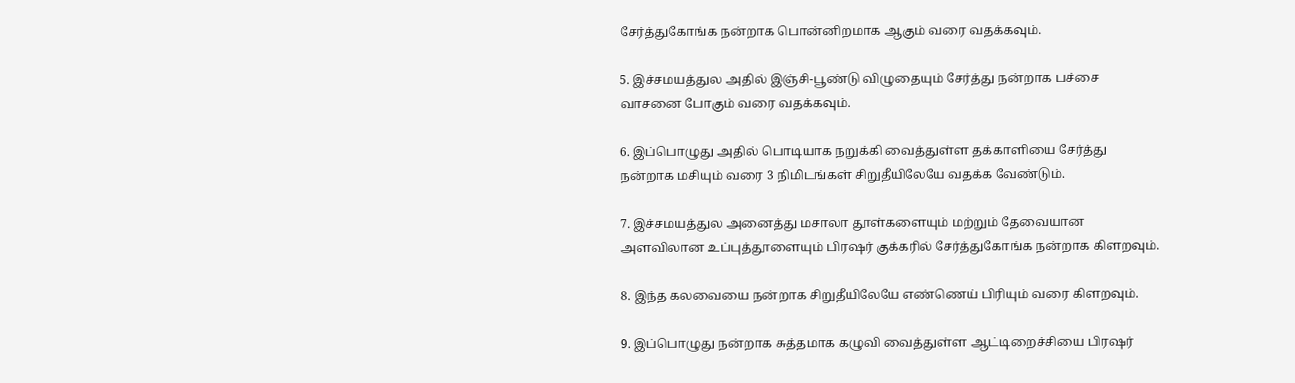சேர்த்துகோங்க நன்றாக பொன்னிறமாக ஆகும் வரை வதக்கவும்.

5. இச்சமயத்துல அதில் இஞ்சி-பூண்டு விழுதையும் சேர்த்து நன்றாக பச்சை வாசனை போகும் வரை வதக்கவும்.

6. இப்பொழுது அதில் பொடியாக நறுக்கி வைத்துள்ள தக்காளியை சேர்த்து நன்றாக மசியும் வரை 3 நிமிடங்கள் சிறுதீயிலேயே வதக்க வேண்டும்.

7. இச்சமயத்துல அனைத்து மசாலா தூள்களையும் மற்றும் தேவையான அளவிலான உப்புத்தூளையும் பிரஷர் குக்கரில் சேர்த்துகோங்க நன்றாக கிளறவும்.

8. இந்த கலவையை நன்றாக சிறுதீயிலேயே எண்ணெய் பிரியும் வரை கிளறவும்.

9. இப்பொழுது நன்றாக சுத்தமாக கழுவி வைத்துள்ள ஆட்டிறைச்சியை பிரஷர்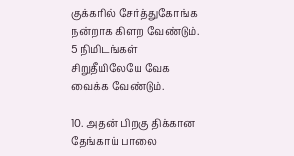குக்கரில் சேர்த்துகோங்க நன்றாக கிளற வேண்டும். 5 நிமிடங்கள் சிறுதீயிலேயே வேக வைக்க வேண்டும்.

10. அதன் பிறகு திக்கான தேங்காய் பாலை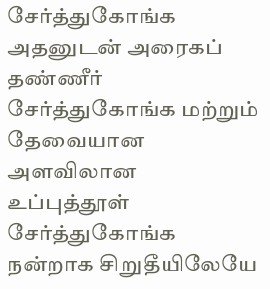சேர்த்துகோங்க அதனுடன் அரைகப் தண்ணீர் சேர்த்துகோங்க மற்றும் தேவையான அளவிலான உப்புத்தூள் சேர்த்துகோங்க நன்றாக சிறுதீயிலேயே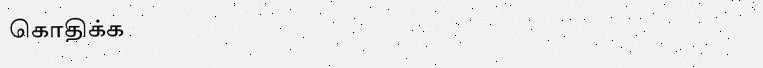கொதிக்க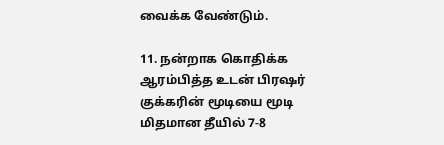வைக்க வேண்டும்.

11. நன்றாக கொதிக்க ஆரம்பித்த உடன் பிரஷர் குக்கரின் மூடியை மூடி மிதமான தீயில் 7-8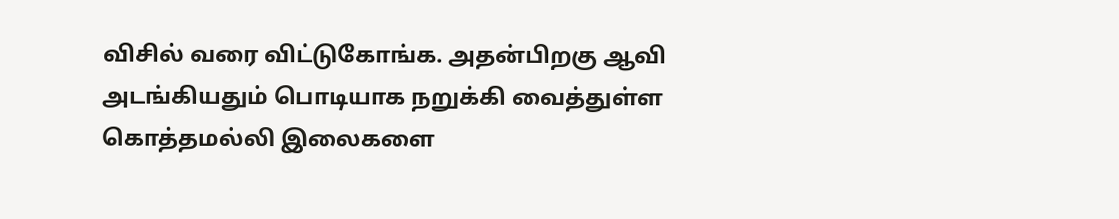விசில் வரை விட்டுகோங்க. அதன்பிறகு ஆவி அடங்கியதும் பொடியாக நறுக்கி வைத்துள்ள கொத்தமல்லி இலைகளை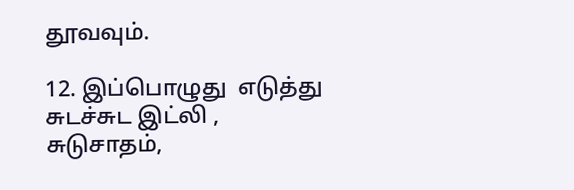தூவவும்.

12. இப்பொழுது  எடுத்து சுடச்சுட இட்லி , சுடுசாதம்,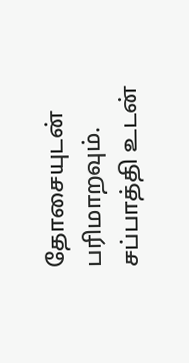தோசையுடன் பரிமாறவும். சப்பாத்தி உடன்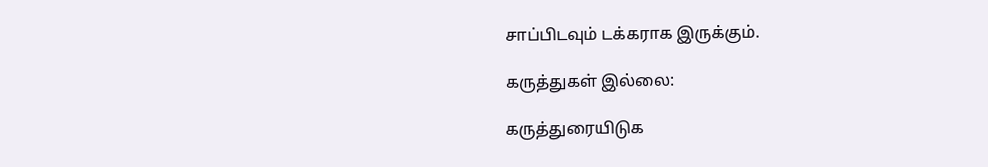சாப்பிடவும் டக்கராக இருக்கும்.

கருத்துகள் இல்லை:

கருத்துரையிடுக